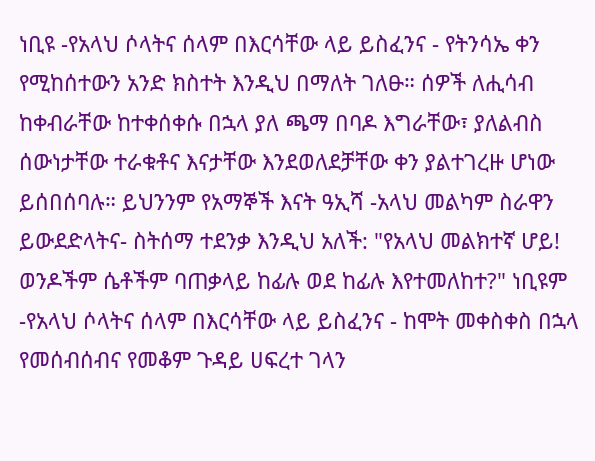ነቢዩ -የአላህ ሶላትና ሰላም በእርሳቸው ላይ ይስፈንና - የትንሳኤ ቀን የሚከሰተውን አንድ ክስተት እንዲህ በማለት ገለፁ። ሰዎች ለሒሳብ ከቀብራቸው ከተቀሰቀሱ በኋላ ያለ ጫማ በባዶ እግራቸው፣ ያለልብስ ሰውነታቸው ተራቁቶና እናታቸው እንደወለደቻቸው ቀን ያልተገረዙ ሆነው ይሰበሰባሉ። ይህንንም የአማኞች እናት ዓኢሻ -አላህ መልካም ስራዋን ይውደድላትና- ስትሰማ ተደንቃ እንዲህ አለች: "የአላህ መልክተኛ ሆይ! ወንዶችም ሴቶችም ባጠቃላይ ከፊሉ ወደ ከፊሉ እየተመለከተ?" ነቢዩም -የአላህ ሶላትና ሰላም በእርሳቸው ላይ ይስፈንና - ከሞት መቀስቀስ በኋላ የመሰብሰብና የመቆም ጉዳይ ሀፍረተ ገላን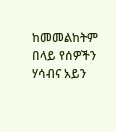ከመመልከትም በላይ የሰዎችን ሃሳብና አይን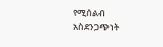የሚሰልብ አስደንጋጭነት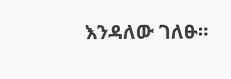እንዳለው ገለፁ።